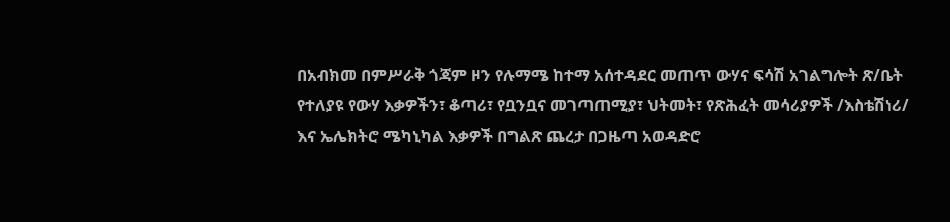በአብክመ በምሥራቅ ጎጃም ዞን የሉማሜ ከተማ አሰተዳደር መጠጥ ውሃና ፍሳሽ አገልግሎት ጽ/ቤት የተለያዩ የውሃ እቃዎችን፣ ቆጣሪ፣ የቧንቧና መገጣጠሚያ፣ ህትመት፣ የጽሕፈት መሳሪያዎች /እስቴሽነሪ/ እና ኤሌክትሮ ሜካኒካል እቃዎች በግልጽ ጨረታ በጋዜጣ አወዳድሮ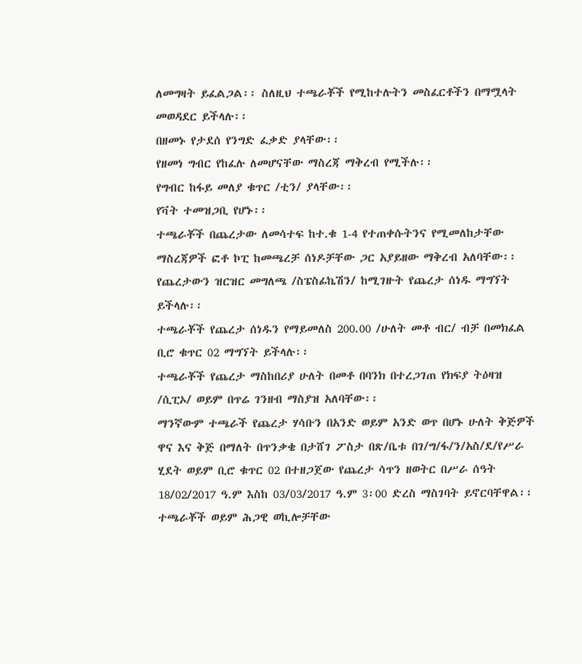ለመግዛት ይፈልጋል፡፡ ስለዚህ ተጫራቾች የሚከተሉትን መስፈርቶችን በማሟላት መወዳደር ይችላሉ፡፡
በዘመኑ የታደሰ የንግድ ፈቃድ ያላቸው፡፡
የዘመነ ግብር የከፈሉ ለመሆናቸው ማስረጃ ማቅረብ የሚችሉ፡፡
የግብር ከፋይ መለያ ቁጥር /ቲን/ ያላቸው፡፡
የቫት ተመዝጋቢ የሆኑ፡፡
ተጫራቾች በጨረታው ለመሳተፍ ከተ.ቁ 1-4 የተጠቀሱትንና የሚመለከታቸው ማስረጃዎች ፎቶ ኮፒ ከመጫረቻ ሰነዶቻቸው ጋር አያይዘው ማቅረብ አለባቸው፡፡
የጨረታውን ዝርዝር መግለጫ /ስፔስፊኬሽን/ ከሚገዙት የጨረታ ሰነዱ ማግኘት ይችላሉ፡፡
ተጫራቾች የጨረታ ሰነዱን የማይመለስ 200.00 /ሁለት መቶ ብር/ ብቻ በመክፈል ቢሮ ቁጥር 02 ማግኘት ይችላሉ፡፡
ተጫራቾች የጨረታ ማስከበሪያ ሁለት በመቶ በባንክ በተረጋገጠ የክፍያ ትዕዛዝ /ሲፒኦ/ ወይም በጥሬ ገንዘብ ማስያዝ አለባቸው፡፡
ማንኛውም ተጫራች የጨረታ ሃሳቡን በአንድ ወይም አንድ ወጥ በሆኑ ሁለት ቅጅዎች ዋና እና ቅጅ በማለት በጥንቃቄ በታሸገ ፖስታ በጽ/ቤቱ በገ/ግ/ፋ/ን/አስ/ደ/የሥራ ሂደት ወይም ቢሮ ቁጥር 02 በተዘጋጀው የጨረታ ሳጥን ዘወትር በሥራ ሰዓት 18/02/2017 ዓ.ም እስከ 03/03/2017 ዓ.ም 3፡00 ድረስ ማስገባት ይኖርባቸዋል፡፡
ተጫራቾች ወይም ሕጋዊ ወኪሎቻቸው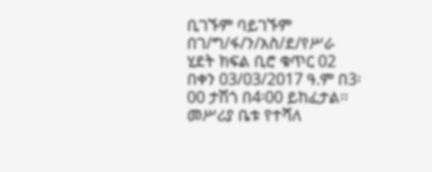ቢገኙም ባይገኙም በገ/ግ/ፋ/ን/አስ/ደ/የሥራ ሂደት ክፍል ቢሮ ቁጥር 02 በቀን 03/03/2017 ዓ.ም በ3፡00 ታሽጎ በ4፡00 ይከፈታል፡፡
መሥሪያ ቤቱ የተሻለ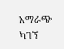አማራጭ ካገኘ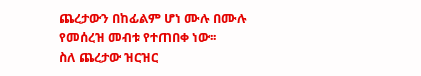ጨረታውን በከፊልም ሆነ ሙሉ በሙሉ የመሰረዝ መብቱ የተጠበቀ ነው፡፡
ስለ ጨረታው ዝርዝር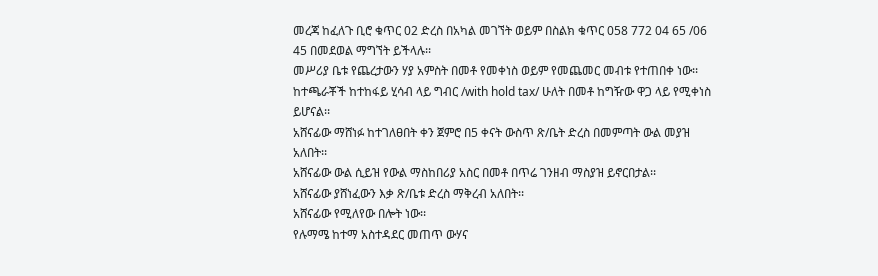መረጃ ከፈለጉ ቢሮ ቁጥር 02 ድረስ በአካል መገኘት ወይም በስልክ ቁጥር 058 772 04 65 /06 45 በመደወል ማግኘት ይችላሉ፡፡
መሥሪያ ቤቱ የጨረታውን ሃያ አምስት በመቶ የመቀነስ ወይም የመጨመር መብቱ የተጠበቀ ነው፡፡
ከተጫራቾች ከተከፋይ ሂሳብ ላይ ግብር /with hold tax/ ሁለት በመቶ ከግዥው ዋጋ ላይ የሚቀነስ ይሆናል፡፡
አሸናፊው ማሸነፉ ከተገለፀበት ቀን ጀምሮ በ5 ቀናት ውስጥ ጽ/ቤት ድረስ በመምጣት ውል መያዝ አለበት፡፡
አሸናፊው ውል ሲይዝ የውል ማስከበሪያ አስር በመቶ በጥሬ ገንዘብ ማስያዝ ይኖርበታል፡፡
አሸናፊው ያሸነፈውን እቃ ጽ/ቤቱ ድረስ ማቅረብ አለበት፡፡
አሸናፊው የሚለየው በሎት ነው፡፡
የሉማሜ ከተማ አስተዳደር መጠጥ ውሃና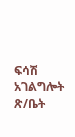ፍሳሽ አገልግሎት ጽ/ቤት